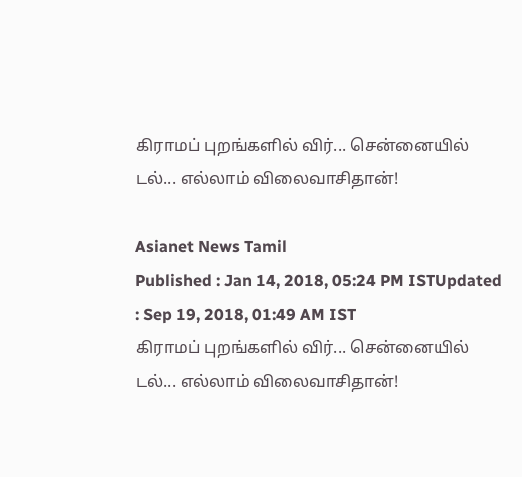கிராமப் புறங்களில் விர்... சென்னையில் டல்... எல்லாம் விலைவாசிதான்!

Asianet News Tamil
Published : Jan 14, 2018, 05:24 PM ISTUpdated : Sep 19, 2018, 01:49 AM IST
கிராமப் புறங்களில் விர்... சென்னையில் டல்... எல்லாம் விலைவாசிதான்!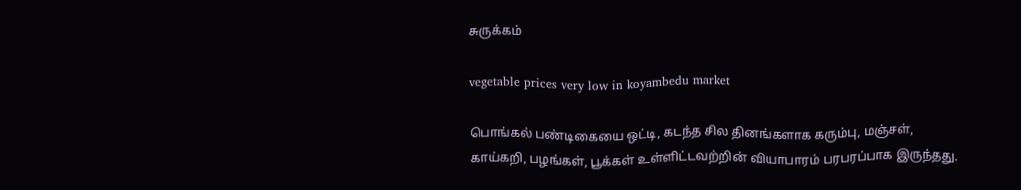சுருக்கம்

vegetable prices very low in koyambedu market

பொங்கல் பண்டிகையை ஒட்டி, கடந்த சில தினங்களாக கரும்பு, மஞ்சள், காய்கறி, பழங்கள், பூக்கள் உள்ளிட்டவற்றின் வியாபாரம் பரபரப்பாக இருந்தது.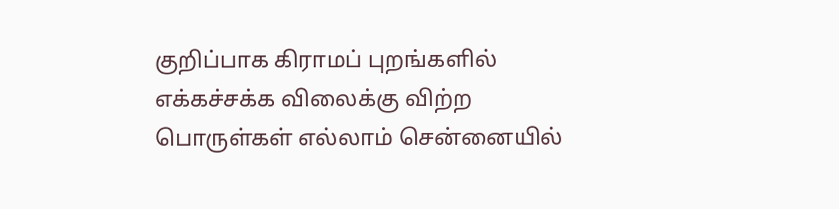குறிப்பாக கிராமப் புறங்களில் எக்கச்சக்க விலைக்கு விற்ற பொருள்கள் எல்லாம் சென்னையில்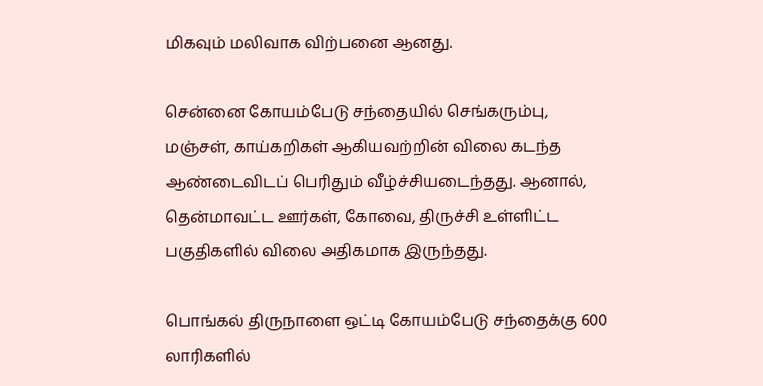மிகவும் மலிவாக விற்பனை ஆனது.

சென்னை கோயம்பேடு சந்தையில் செங்கரும்பு, மஞ்சள், காய்கறிகள் ஆகியவற்றின் விலை கடந்த ஆண்டைவிடப் பெரிதும் வீழ்ச்சியடைந்தது. ஆனால், தென்மாவட்ட ஊர்கள், கோவை, திருச்சி உள்ளிட்ட பகுதிகளில் விலை அதிகமாக இருந்தது.

பொங்கல் திருநாளை ஒட்டி கோயம்பேடு சந்தைக்கு 600 லாரிகளில்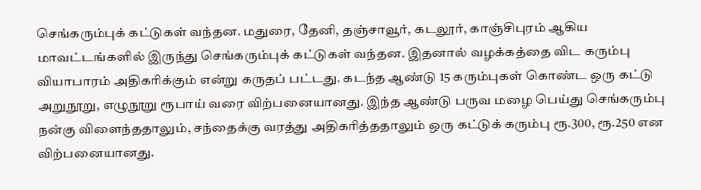செங்கரும்புக் கட்டுகள் வந்தன. மதுரை, தேனி, தஞ்சாவூர், கடலூர், காஞ்சிபுரம் ஆகிய மாவட்டங்களில் இருந்து செங்கரும்புக் கட்டுகள் வந்தன. இதனால் வழக்கத்தை விட கரும்பு வியாபாரம் அதிகரிக்கும் என்று கருதப் பட்டது. கடந்த ஆண்டு 15 கரும்புகள் கொண்ட ஒரு கட்டு அறுநூறு, எழுநூறு ரூபாய் வரை விற்பனையானது. இந்த ஆண்டு பருவ மழை பெய்து செங்கரும்பு நன்கு விளைந்ததாலும், சந்தைக்கு வரத்து அதிகரித்ததாலும் ஒரு கட்டுக் கரும்பு ரூ.300, ரூ.250 என விற்பனையானது.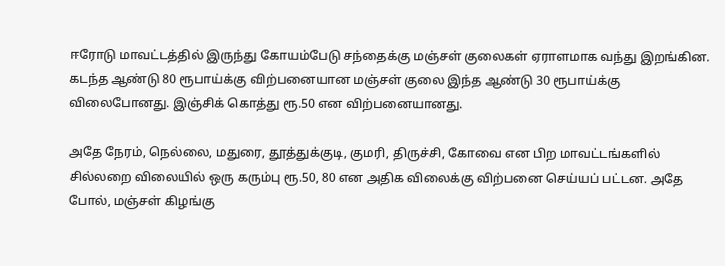ஈரோடு மாவட்டத்தில் இருந்து கோயம்பேடு சந்தைக்கு மஞ்சள் குலைகள் ஏராளமாக வந்து இறங்கின. கடந்த ஆண்டு 80 ரூபாய்க்கு விற்பனையான மஞ்சள் குலை இந்த ஆண்டு 30 ரூபாய்க்கு விலைபோனது. இஞ்சிக் கொத்து ரூ.50 என விற்பனையானது.

அதே நேரம், நெல்லை, மதுரை, தூத்துக்குடி, குமரி, திருச்சி, கோவை என பிற மாவட்டங்களில் சில்லறை விலையில் ஒரு கரும்பு ரூ.50, 80 என அதிக விலைக்கு விற்பனை செய்யப் பட்டன. அதே போல், மஞ்சள் கிழங்கு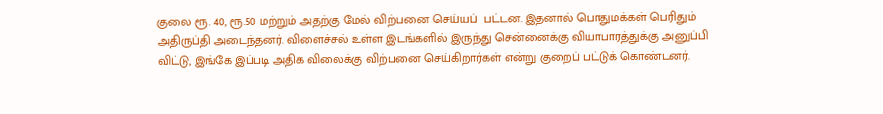குலை ரூ. 40, ரூ.50 மற்றும் அதற்கு மேல் விற்பனை செய்யப்  பட்டன. இதனால் பொதுமக்கள் பெரிதும் அதிருப்தி அடைந்தனர். விளைச்சல் உள்ள இடங்களில் இருந்து சென்னைக்கு வியாபாரத்துக்கு அனுப்பி விட்டு, இங்கே இப்படி அதிக விலைக்கு விற்பனை செய்கிறார்கள் என்று குறைப் பட்டுக் கொண்டனர்.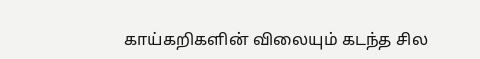காய்கறிகளின் விலையும் கடந்த சில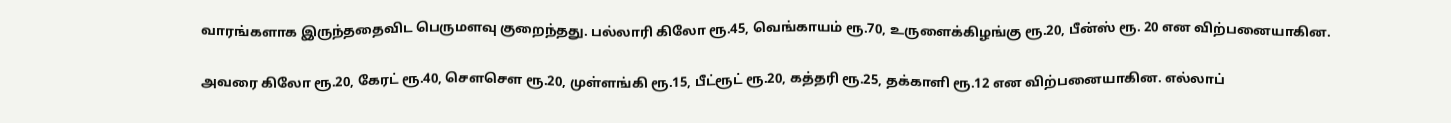வாரங்களாக இருந்ததைவிட பெருமளவு குறைந்தது. பல்லாரி கிலோ ரூ.45, வெங்காயம் ரூ.70, உருளைக்கிழங்கு ரூ.20, பீன்ஸ் ரூ. 20 என விற்பனையாகின.

அவரை கிலோ ரூ.20, கேரட் ரூ.40, சௌசௌ ரூ.20, முள்ளங்கி ரூ.15, பீட்ரூட் ரூ.20, கத்தரி ரூ.25, தக்காளி ரூ.12 என விற்பனையாகின. எல்லாப்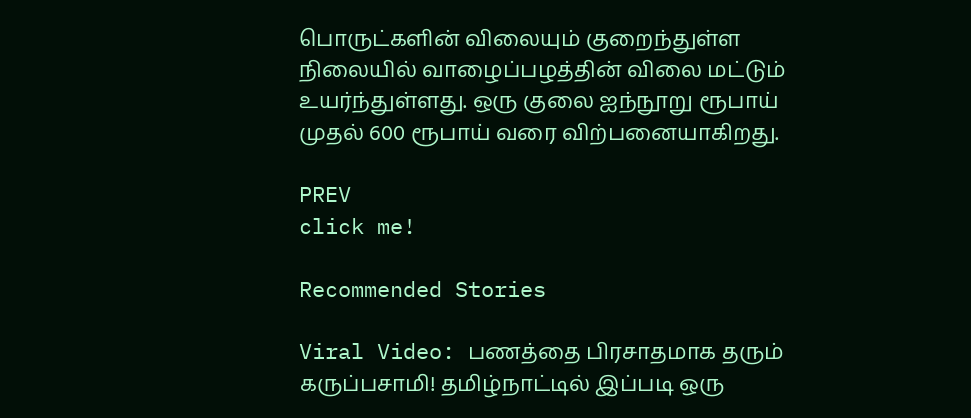பொருட்களின் விலையும் குறைந்துள்ள நிலையில் வாழைப்பழத்தின் விலை மட்டும் உயர்ந்துள்ளது. ஒரு குலை ஐந்நூறு ரூபாய் முதல் 600 ரூபாய் வரை விற்பனையாகிறது.

PREV
click me!

Recommended Stories

Viral Video: பணத்தை பிரசாதமாக தரும் கருப்பசாமி! தமிழ்நாட்டில் இப்படி ஒரு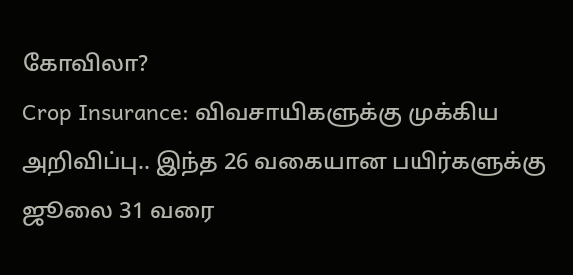கோவிலா?
Crop Insurance: விவசாயிகளுக்கு முக்கிய அறிவிப்பு.. இந்த 26 வகையான பயிர்களுக்கு ஜூலை 31 வரை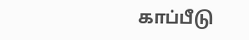காப்பீடு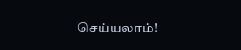செய்யலாம்!